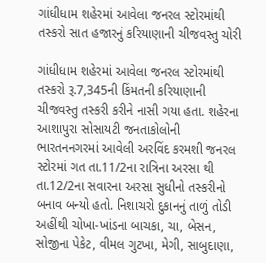ગાંધીધામ શહેરમાં આવેલા જનરલ સ્ટોરમાંથી તસ્કરો સાત હજારનું કરિયાણાની ચીજવસ્તુ ચોરી

ગાંધીધામ શહેરમાં આવેલા જનરલ સ્ટોરમાંથી તસ્કરો રૂ.7,345ની કિંમતની કરિયાણાની ચીજવસ્તુ તસ્કરી કરીને નાસી ગયા હતા. શહેરના આશાપુરા સોસાયટી જનતાકોલોની ભારતનનગરમાં આવેલી અરવિંદ કરમશી જનરલ સ્ટોરમાં ગત તા.11/2ના રાત્રિના અરસા થી તા.12/2ના સવારના અરસા સુધીનો તસ્કરીનો બનાવ બન્યો હતો. નિશાચરો દુકાનનું તાળું તોડી અહીંથી ચોખા-ખાંડના બાચકા, ચા, બેસન, સોજીના પેકેટ, વીમલ ગુટખા, મેગી, સાબુદાણા,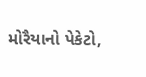મોરૈયાનો પેકેટો,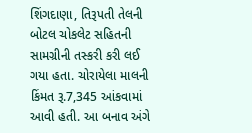શિંગદાણા, તિરૂપતી તેલની બોટલ ચોકલેટ સહિતની સામગ્રીની તસ્કરી કરી લઈ ગયા હતા. ચોરાયેલા માલની કિંમત રૂ.7,345 આંકવામાં આવી હતી. આ બનાવ અંગે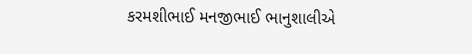કરમશીભાઈ મનજીભાઈ ભાનુશાલીએ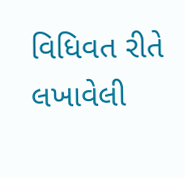વિધિવત રીતે લખાવેલી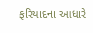ફરિયાદના આધારે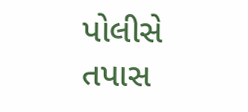પોલીસે તપાસ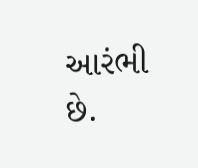આરંભી છે.